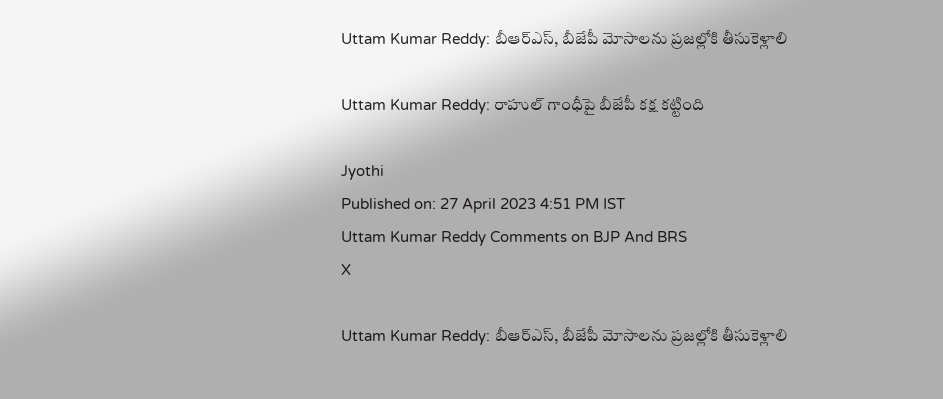Uttam Kumar Reddy: బీఆర్ఎస్, బీజేపీ మోసాలను ప్రజల్లోకి తీసుకెళ్లాలి

Uttam Kumar Reddy: రాహుల్ గాంధీపై బీజేపీ కక్ష కట్టింది

Jyothi
Published on: 27 April 2023 4:51 PM IST
Uttam Kumar Reddy Comments on BJP And BRS
X

Uttam Kumar Reddy: బీఆర్ఎస్, బీజేపీ మోసాలను ప్రజల్లోకి తీసుకెళ్లాలి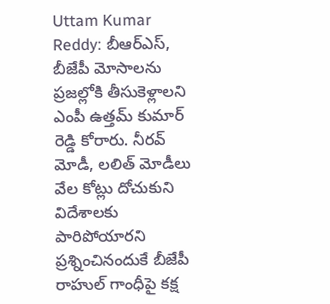Uttam Kumar Reddy: బీఆర్ఎస్, బీజేపీ మోసాలను ప్రజల్లోకి తీసుకెళ్లాలని ఎంపీ ఉత్తమ్ కుమార్ రెడ్డి కోరారు. నీరవ్ మోడీ, లలిత్ మోడీలు వేల కోట్లు దోచుకుని విదేశాలకు పారిపోయారని ప్రశ్నించినందుకే బీజేపీ రాహుల్ గాంధీపై కక్ష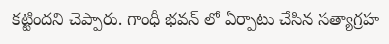కట్టిందని చెప్పారు. గాంధీ భవన్ లో ఏర్పాటు చేసిన సత్యాగ్రహ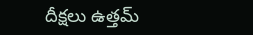దీక్షలు ఉత్తమ్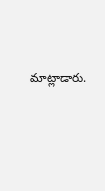మాట్లాడారు.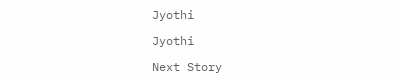Jyothi

Jyothi

Next Story